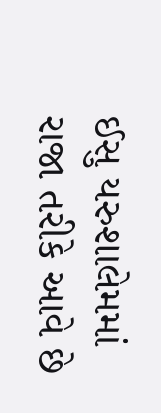ઈસુ યરુશાલેમમાં રાજા તરીકે આવે છે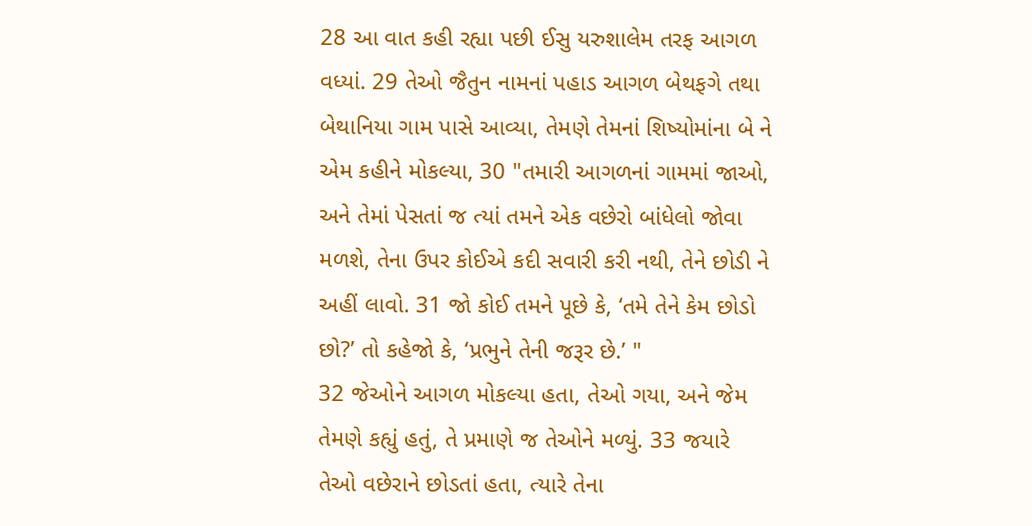28 આ વાત કહી રહ્યા પછી ઈસુ યરુશાલેમ તરફ આગળ વધ્યાં. 29 તેઓ જૈતુન નામનાં પહાડ આગળ બેથફગે તથા બેથાનિયા ગામ પાસે આવ્યા, તેમણે તેમનાં શિષ્યોમાંના બે ને એમ કહીને મોકલ્યા, 30 "તમારી આગળનાં ગામમાં જાઓ, અને તેમાં પેસતાં જ ત્યાં તમને એક વછેરો બાંધેલો જોવા મળશે, તેના ઉપર કોઈએ કદી સવારી કરી નથી, તેને છોડી ને અહીં લાવો. 31 જો કોઈ તમને પૂછે કે, ‘તમે તેને કેમ છોડો છો?’ તો કહેજો કે, ‘પ્રભુને તેની જરૂર છે.’ "
32 જેઓને આગળ મોકલ્યા હતા, તેઓ ગયા, અને જેમ તેમણે કહ્યું હતું, તે પ્રમાણે જ તેઓને મળ્યું. 33 જયારે તેઓ વછેરાને છોડતાં હતા, ત્યારે તેના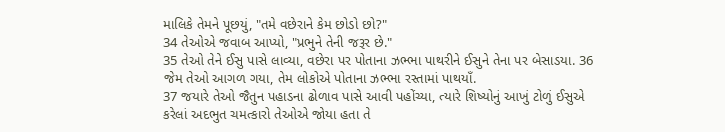માલિકે તેમને પૂછયું, "તમે વછેરાને કેમ છોડો છો?"
34 તેઓએ જવાબ આપ્યો, "પ્રભુને તેની જરૂર છે."
35 તેઓ તેને ઈસુ પાસે લાવ્યા, વછેરા પર પોતાના ઝભ્ભા પાથરીને ઈસુને તેના પર બેસાડયા. 36 જેમ તેઓ આગળ ગયા, તેમ લોકોએ પોતાના ઝભ્ભા રસ્તામાં પાથયાઁ.
37 જયારે તેઓ જૈતુન પહાડના ઢોળાવ પાસે આવી પહોંચ્યા, ત્યારે શિષ્યોનું આખું ટોળું ઈસુએ કરેલાં અદભુત ચમત્કારો તેઓએ જોયા હતા તે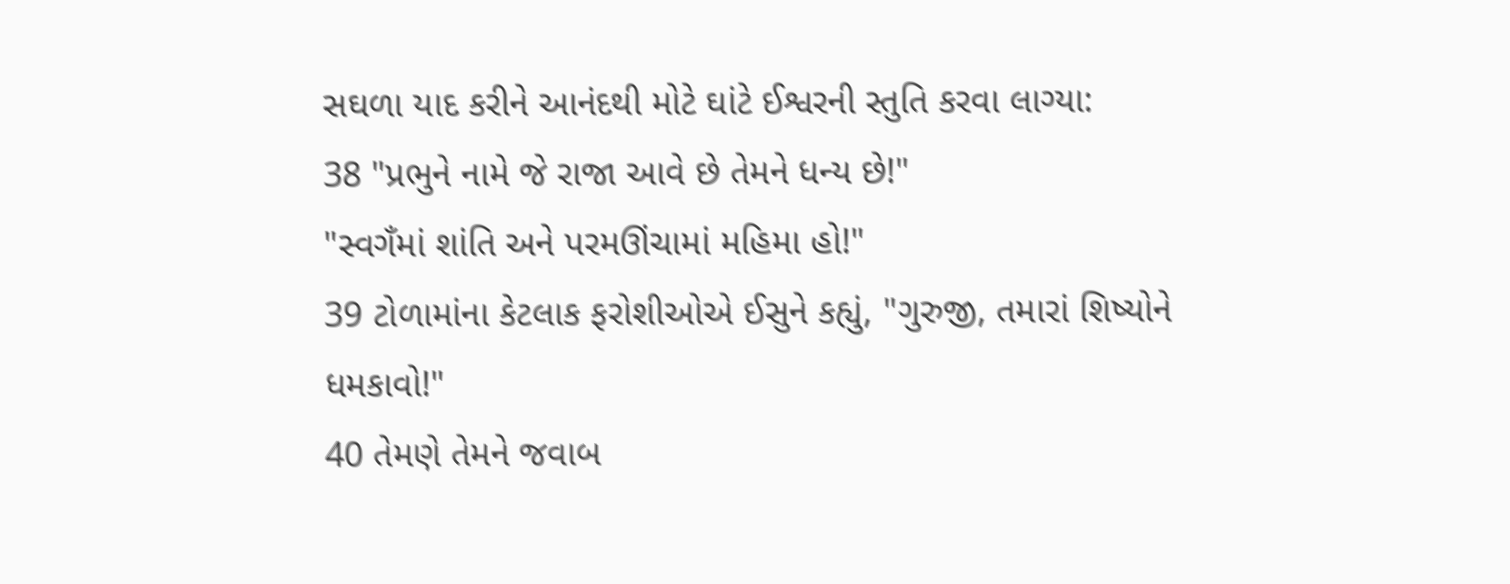સઘળા યાદ કરીને આનંદથી મોટે ઘાંટે ઈશ્વરની સ્તુતિ કરવા લાગ્યા:
38 "પ્રભુને નામે જે રાજા આવે છે તેમને ધન્ય છે!"
"સ્વગઁમાં શાંતિ અને પરમઊંચામાં મહિમા હો!"
39 ટોળામાંના કેટલાક ફરોશીઓએ ઈસુને કહ્યું, "ગુરુજી, તમારાં શિષ્યોને ધમકાવો!"
40 તેમણે તેમને જવાબ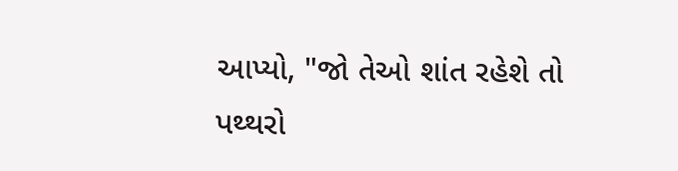આપ્યો, "જો તેઓ શાંત રહેશે તો પથ્થરો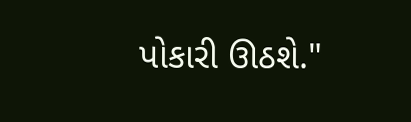પોકારી ઊઠશે."